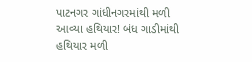પાટનગર ગાંધીનગરમાંથી મળી આવ્યા હથિયાર! બંધ ગાડીમાંથી હથિયાર મળી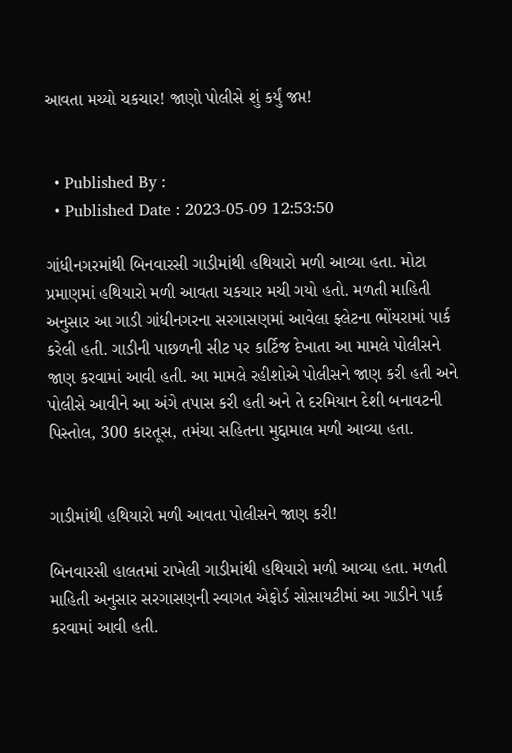આવતા મચ્યો ચકચાર! જાણો પોલીસે શું કર્યું જપ્ત!


  • Published By :
  • Published Date : 2023-05-09 12:53:50

ગાંધીનગરમાંથી બિનવારસી ગાડીમાંથી હથિયારો મળી આવ્યા હતા. મોટા પ્રમાણમાં હથિયારો મળી આવતા ચકચાર મચી ગયો હતો. મળતી માહિતી અનુસાર આ ગાડી ગાંધીનગરના સરગાસણમાં આવેલા ફ્લેટના ભોંયરામાં પાર્ક કરેલી હતી. ગાડીની પાછળની સીટ પર કાર્ટિજ દેખાતા આ મામલે પોલીસને જાણ કરવામાં આવી હતી. આ મામલે રહીશોએ પોલીસને જાણ કરી હતી અને પોલીસે આવીને આ અંગે તપાસ કરી હતી અને તે દરમિયાન દેશી બનાવટની પિસ્તોલ, 300 કારતૂસ, તમંચા સહિતના મુદ્દામાલ મળી આવ્યા હતા.


ગાડીમાંથી હથિયારો મળી આવતા પોલીસને જાણ કરી!

બિનવારસી હાલતમાં રાખેલી ગાડીમાંથી હથિયારો મળી આવ્યા હતા. મળતી માહિતી અનુસાર સરગાસણની સ્વાગત એફોર્ડ સોસાયટીમાં આ ગાડીને પાર્ક કરવામાં આવી હતી.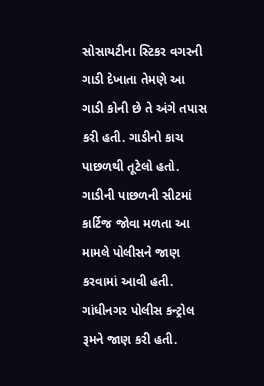સોસાયટીના સ્ટિકર વગરની ગાડી દેખાતા તેમણે આ ગાડી કોની છે તે અંગે તપાસ કરી હતી. ગાડીનો કાચ પાછળથી તૂટેલો હતો. ગાડીની પાછળની સીટમાં કાર્ટિજ જોવા મળતા આ મામલે પોલીસને જાણ કરવામાં આવી હતી. ગાંધીનગર પોલીસ કન્ટ્રોલ રૂમને જાણ કરી હતી.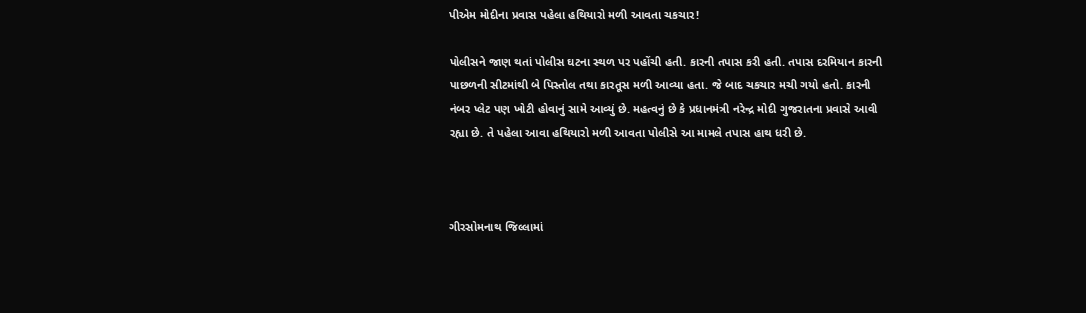પીએમ મોદીના પ્રવાસ પહેલા હથિયારો મળી આવતા ચકચાર!

પોલીસને જાણ થતાં પોલીસ ઘટના સ્થળ પર પહોંચી હતી. કારની તપાસ કરી હતી. તપાસ દરમિયાન કારની પાછળની સીટમાંથી બે પિસ્તોલ તથા કારતૂસ મળી આવ્યા હતા. જે બાદ ચકચાર મચી ગયો હતો. કારની નંબર પ્લેટ પણ ખોટી હોવાનું સામે આવ્યું છે. મહત્વનું છે કે પ્રધાનમંત્રી નરેન્દ્ર મોદી ગુજરાતના પ્રવાસે આવી રહ્યા છે. તે પહેલા આવા હથિયારો મળી આવતા પોલીસે આ મામલે તપાસ હાથ ધરી છે.



ગીરસોમનાથ જિલ્લામાં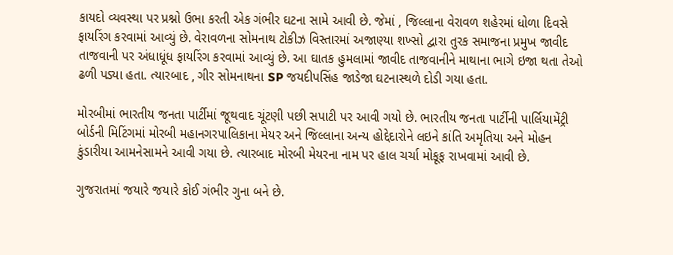કાયદો વ્યવસ્થા પર પ્રશ્નો ઉભા કરતી એક ગંભીર ઘટના સામે આવી છે. જેમાં , જિલ્લાના વેરાવળ શહેરમાં ધોળા દિવસે ફાયરિંગ કરવામાં આવ્યું છે. વેરાવળના સોમનાથ ટોકીઝ વિસ્તારમાં અજાણ્યા શખ્સો દ્વારા તુરક સમાજના પ્રમુખ જાવીદ તાજવાની પર અંધાધૂંધ ફાયરિંગ કરવામાં આવ્યું છે. આ ઘાતક હુમલામાં જાવીદ તાજવાનીને માથાના ભાગે ઇજા થતા તેઓ ઢળી પડ્યા હતા. ત્યારબાદ , ગીર સોમનાથના SP જયદીપસિંહ જાડેજા ઘટનાસ્થળે દોડી ગયા હતા.

મોરબીમાં ભારતીય જનતા પાર્ટીમાં જૂથવાદ ચૂંટણી પછી સપાટી પર આવી ગયો છે. ભારતીય જનતા પાર્ટીની પાર્લિયામેંટ્રી બોર્ડની મિટિંગમાં મોરબી મહાનગરપાલિકાના મેયર અને જિલ્લાના અન્ય હોદ્દેદારોને લઇને કાંતિ અમૃતિયા અને મોહન કુંડારીયા આમનેસામને આવી ગયા છે. ત્યારબાદ મોરબી મેયરના નામ પર હાલ ચર્ચા મોકૂફ રાખવામાં આવી છે.

ગુજરાતમાં જયારે જયારે કોઈ ગંભીર ગુના બને છે.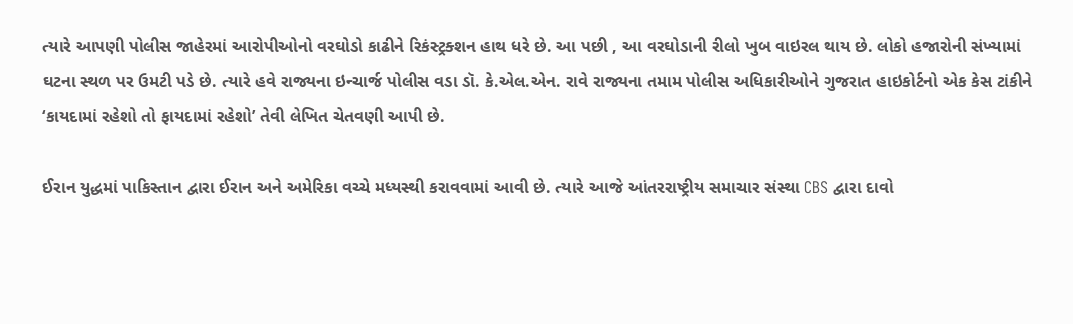ત્યારે આપણી પોલીસ જાહેરમાં આરોપીઓનો વરઘોડો કાઢીને રિકંસ્ટ્રક્શન હાથ ધરે છે. આ પછી , આ વરઘોડાની રીલો ખુબ વાઇરલ થાય છે. લોકો હજારોની સંખ્યામાં ઘટના સ્થળ પર ઉમટી પડે છે. ત્યારે હવે રાજ્યના ઇન્ચાર્જ પોલીસ વડા ડૉ. કે.એલ.એન. રાવે રાજ્યના તમામ પોલીસ અધિકારીઓને ગુજરાત હાઇકોર્ટનો એક કેસ ટાંકીને ‘કાયદામાં રહેશો તો ફાયદામાં રહેશો’ તેવી લેખિત ચેતવણી આપી છે.

ઈરાન યુદ્ધમાં પાકિસ્તાન દ્વારા ઈરાન અને અમેરિકા વચ્ચે મધ્યસ્થી કરાવવામાં આવી છે. ત્યારે આજે આંતરરાષ્ટ્રીય સમાચાર સંસ્થા CBS દ્વારા દાવો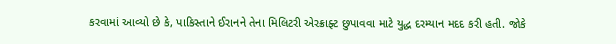કરવામાં આવ્યો છે કે, પાકિસ્તાને ઈરાનને તેના મિલિટરી એરક્રાફ્ટ છુપાવવા માટે યુદ્ધ દરમ્યાન મદદ કરી હતી. જોકે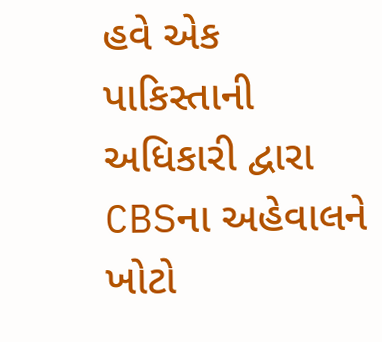હવે એક પાકિસ્તાની અધિકારી દ્વારા CBSના અહેવાલને ખોટો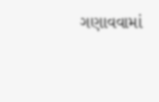ગણાવવામાં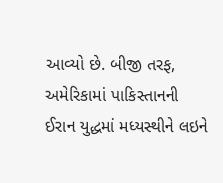આવ્યો છે. બીજી તરફ, અમેરિકામાં પાકિસ્તાનની ઈરાન યુદ્ધમાં મધ્યસ્થીને લઇને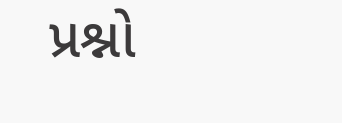પ્રશ્નો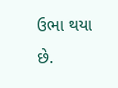ઉભા થયા છે.